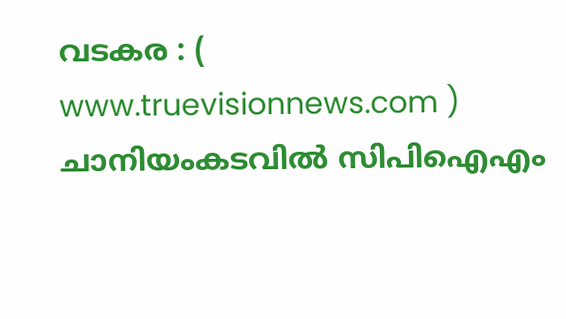വടകര : ( www.truevisionnews.com ) ചാനിയംകടവിൽ സിപിഐഎം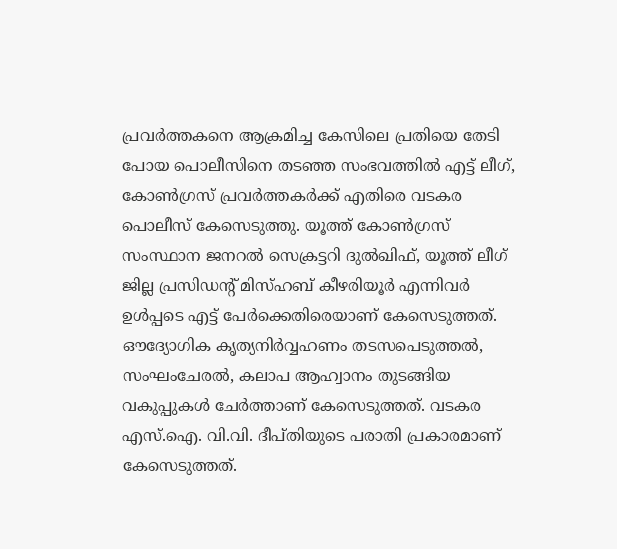പ്രവർത്തകനെ ആക്രമിച്ച കേസിലെ പ്രതിയെ തേടി പോയ പൊലീസിനെ തടഞ്ഞ സംഭവത്തിൽ എട്ട് ലീഗ്, കോൺഗ്രസ് പ്രവർത്തകർക്ക് എതിരെ വടകര പൊലീസ് കേസെടുത്തു. യൂത്ത് കോൺഗ്രസ് സംസ്ഥാന ജനറൽ സെക്രട്ടറി ദുൽഖിഫ്, യൂത്ത് ലീഗ് ജില്ല പ്രസിഡൻ്റ് മിസ്ഹബ് കീഴരിയൂർ എന്നിവർ ഉൾപ്പടെ എട്ട് പേർക്കെതിരെയാണ് കേസെടുത്തത്.
ഔദ്യോഗിക കൃത്യനിർവ്വഹണം തടസപെടുത്തൽ, സംഘംചേരൽ, കലാപ ആഹ്വാനം തുടങ്ങിയ വകുപ്പുകൾ ചേർത്താണ് കേസെടുത്തത്. വടകര എസ്.ഐ. വി.വി. ദീപ്തിയുടെ പരാതി പ്രകാരമാണ് കേസെടുത്തത്.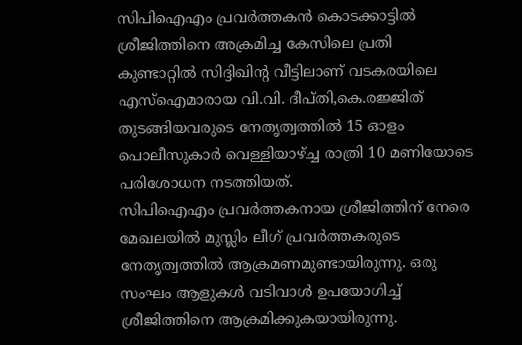സിപിഐഎം പ്രവർത്തകൻ കൊടക്കാട്ടിൽ ശ്രീജിത്തിനെ അക്രമിച്ച കേസിലെ പ്രതി കുണ്ടാറ്റിൽ സിദ്ദിഖിൻ്റ വീട്ടിലാണ് വടകരയിലെ എസ്ഐമാരായ വി.വി. ദീപ്തി,കെ.രജ്ജിത് തുടങ്ങിയവരുടെ നേതൃത്വത്തിൽ 15 ഓളം പൊലീസുകാർ വെള്ളിയാഴ്ച്ച രാത്രി 10 മണിയോടെ പരിശോധന നടത്തിയത്.
സിപിഐഎം പ്രവർത്തകനായ ശ്രീജിത്തിന് നേരെ മേഖലയിൽ മുസ്ലിം ലീഗ് പ്രവർത്തകരുടെ നേതൃത്വത്തിൽ ആക്രമണമുണ്ടായിരുന്നു. ഒരു സംഘം ആളുകൾ വടിവാൾ ഉപയോഗിച്ച് ശ്രീജിത്തിനെ ആക്രമിക്കുകയായിരുന്നു.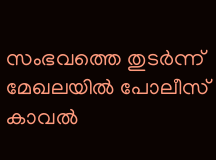സംഭവത്തെ തുടർന്ന് മേഖലയിൽ പോലീസ് കാവൽ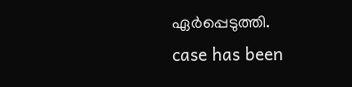ഏർപ്പെടുത്തി.
case has been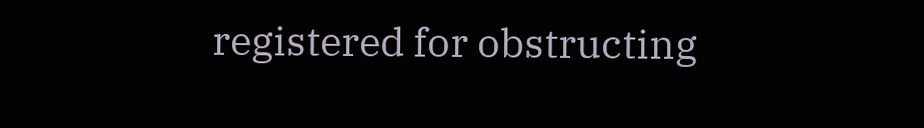registered for obstructing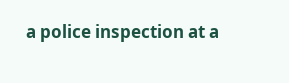a police inspection at a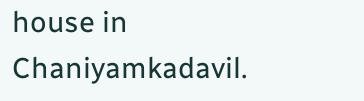house in Chaniyamkadavil.